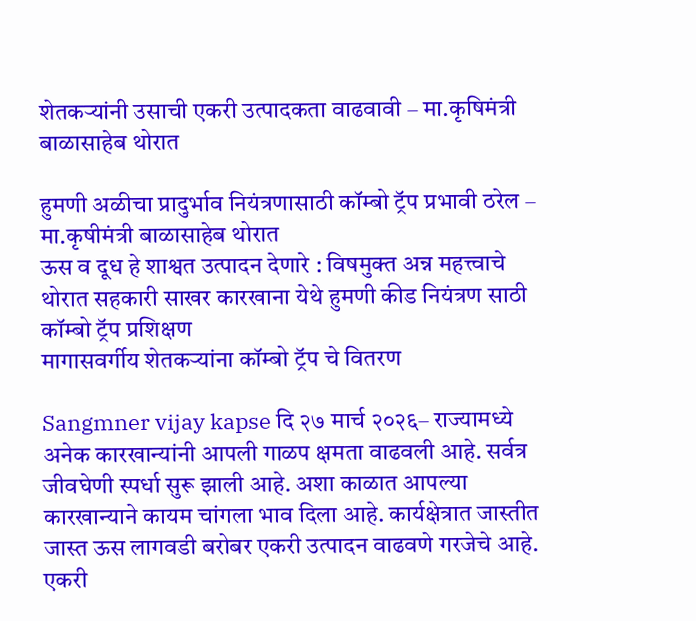शेतकऱ्यांनी उसाची एकरी उत्पादकता वाढवावी – मा.कृषिमंत्री बाळासाहेब थोरात

हुमणी अळीचा प्रादुर्भाव नियंत्रणासाठी कॉम्बो ट्रॅप प्रभावी ठरेल – मा.कृषीमंत्री बाळासाहेब थोरात
ऊस व दूध हे शाश्वत उत्पादन देणारे : विषमुक्त अन्न महत्त्वाचे
थोरात सहकारी साखर कारखाना येथे हुमणी कीड नियंत्रण साठी कॉम्बो ट्रॅप प्रशिक्षण
मागासवर्गीय शेतकऱ्यांना कॉम्बो ट्रॅप चे वितरण

Sangmner vijay kapse दि २७ मार्च २०२६– राज्यामध्ये अनेक कारखान्यांनी आपली गाळप क्षमता वाढवली आहे. सर्वत्र जीवघेणी स्पर्धा सुरू झाली आहे. अशा काळात आपल्या कारखान्याने कायम चांगला भाव दिला आहे. कार्यक्षेत्रात जास्तीत जास्त ऊस लागवडी बरोबर एकरी उत्पादन वाढवणे गरजेचे आहे. एकरी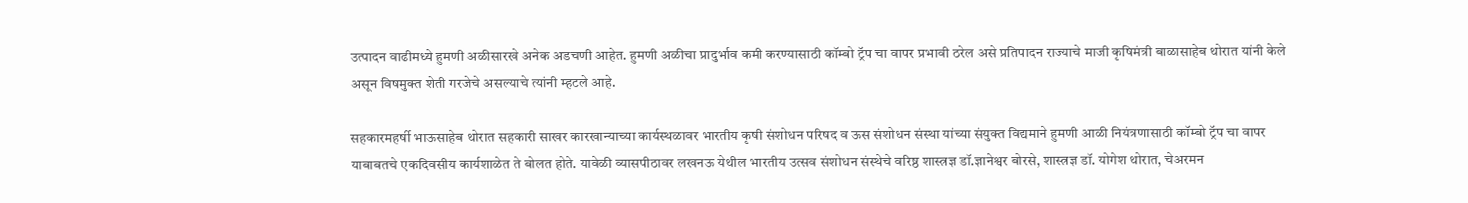उत्पादन वाढीमध्ये हुमणी अळीसारखे अनेक अडचणी आहेत. हुमणी अळीचा प्रादुर्भाव कमी करण्यासाठी कॉम्बो ट्रॅप चा वापर प्रभावी ठरेल असे प्रतिपादन राज्याचे माजी कृषिमंत्री बाळासाहेब थोरात यांनी केले असून विषमुक्त शेती गरजेचे असल्याचे त्यांनी म्हटले आहे.

सहकारमहर्षी भाऊसाहेब थोरात सहकारी साखर कारखान्याच्या कार्यस्थळावर भारतीय कृषी संशोधन परिषद व ऊस संशोधन संस्था यांच्या संयुक्त विद्यमाने हुमणी आळी नियंत्रणासाठी कॉम्बो ट्रॅप चा वापर याबाबतचे एकदिवसीय कार्यशाळेत ते बोलत होते. यावेळी व्यासपीठावर लखनऊ येथील भारतीय उत्सव संशोधन संस्थेचे वरिष्ठ शास्त्रज्ञ डॉ.ज्ञानेश्वर बोरसे, शास्त्रज्ञ डॉ. योगेश थोरात, चेअरमन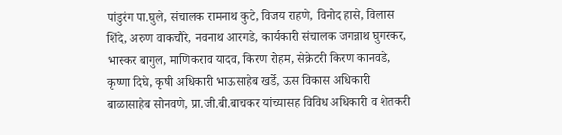पांडुरंग पा.घुले, संचालक रामनाथ कुटे, विजय राहणे, विनोद हासे, विलास शिंदे, अरुण वाकचौरे, नवनाथ आरगडे, कार्यकारी संचालक जगन्नाथ घुगरकर, भास्कर बागुल, माणिकराव यादव, किरण रोहम, सेक्रेटरी किरण कानवडे, कृष्णा दिघे, कृषी अधिकारी भाऊसाहेब खर्डे, ऊस विकास अधिकारी बाळासाहेब सोनवणे, प्रा.जी.बी.बाचकर यांच्यासह विविध अधिकारी व शेतकरी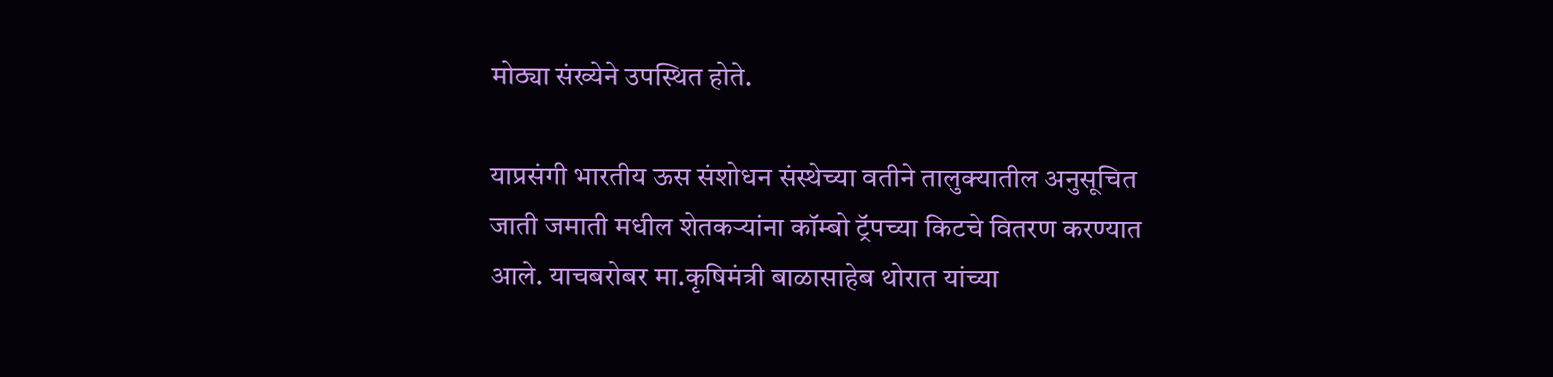मोठ्या संख्येने उपस्थित होते.

याप्रसंगी भारतीय ऊस संशोधन संस्थेच्या वतीने तालुक्यातील अनुसूचित जाती जमाती मधील शेतकऱ्यांना कॉम्बो ट्रॅपच्या किटचे वितरण करण्यात आले. याचबरोबर मा.कृषिमंत्री बाळासाहेब थोरात यांच्या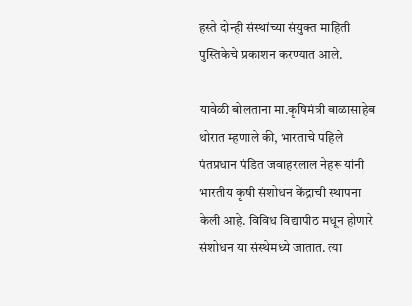हस्ते दोन्ही संस्थांच्या संयुक्त माहिती पुस्तिकेचे प्रकाशन करण्यात आले.

यावेळी बोलताना मा.कृषिमंत्री बाळासाहेब थोरात म्हणाले की, भारताचे पहिले पंतप्रधान पंडित जवाहरलाल नेहरू यांनी भारतीय कृषी संशोधन केंद्राची स्थापना केली आहे. विविध विद्यापीठ मधून होणारे संशोधन या संस्थेमध्ये जातात. त्या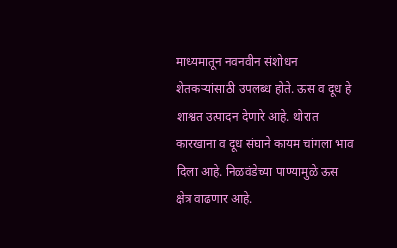माध्यमातून नवनवीन संशोधन शेतकऱ्यांसाठी उपलब्ध होते. ऊस व दूध हे शाश्वत उत्पादन देणारे आहे. थोरात कारखाना व दूध संघाने कायम चांगला भाव दिला आहे. निळवंडेच्या पाण्यामुळे ऊस क्षेत्र वाढणार आहे.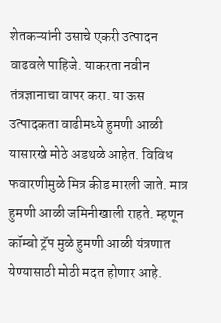शेतकऱ्यांनी उसाचे एकरी उत्पादन वाढवले पाहिजे. याकरता नवीन तंत्रज्ञानाचा वापर करा. या ऊस उत्पादकता वाढीमध्ये हुमणी आळी यासारखे मोठे अडथळे आहेत. विविध फवारणीमुळे मित्र कीड मारली जाते. मात्र हुमणी आळी जमिनीखाली राहते. म्हणून कॉम्बो ट्रॅप मुळे हुमणी आळी यंत्रणात येण्यासाठी मोठी मदत होणार आहे.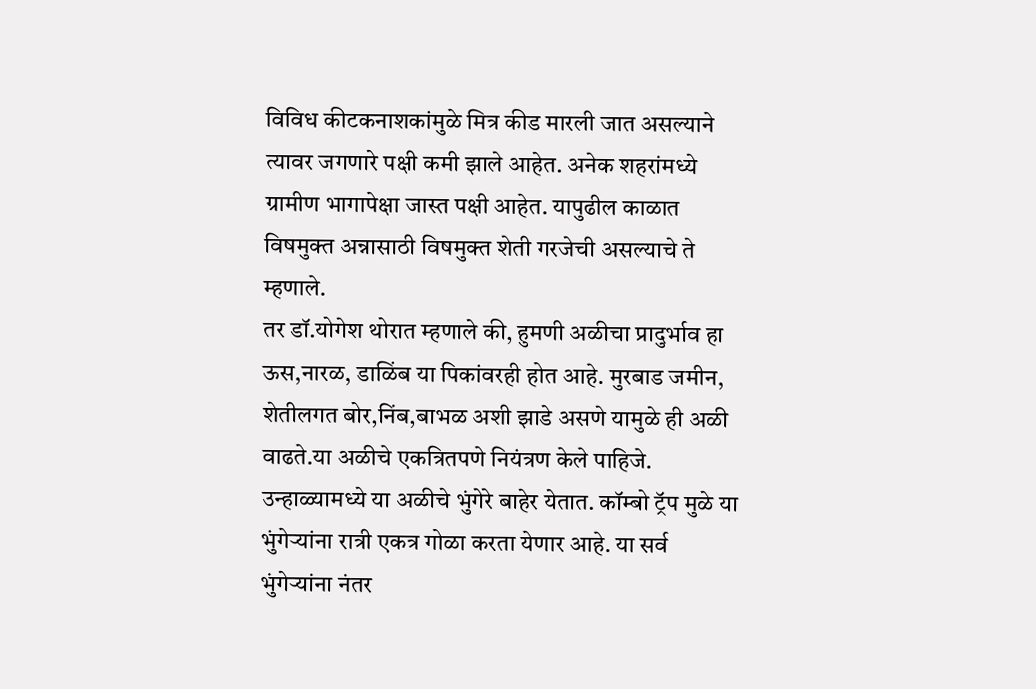विविध कीटकनाशकांमुळे मित्र कीड मारली जात असल्याने त्यावर जगणारे पक्षी कमी झाले आहेत. अनेक शहरांमध्ये ग्रामीण भागापेक्षा जास्त पक्षी आहेत. यापुढील काळात विषमुक्त अन्नासाठी विषमुक्त शेती गरजेची असल्याचे ते म्हणाले.
तर डॉ.योगेश थोरात म्हणाले की, हुमणी अळीचा प्रादुर्भाव हा ऊस,नारळ, डाळिंब या पिकांवरही होत आहे. मुरबाड जमीन, शेतीलगत बोर,निंब,बाभळ अशी झाडे असणे यामुळे ही अळी वाढते.या अळीचे एकत्रितपणे नियंत्रण केले पाहिजे. उन्हाळ्यामध्ये या अळीचे भुंगेरे बाहेर येतात. कॉम्बो ट्रॅप मुळे या भुंगेऱ्यांना रात्री एकत्र गोळा करता येणार आहे. या सर्व भुंगेऱ्यांना नंतर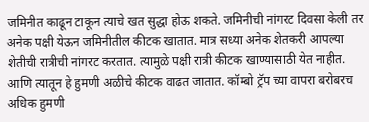जमिनीत काढून टाकून त्याचे खत सुद्धा होऊ शकते. जमिनीची नांगरट दिवसा केली तर अनेक पक्षी येऊन जमिनीतील कीटक खातात. मात्र सध्या अनेक शेतकरी आपल्या शेतीची रात्रीची नांगरट करतात. त्यामुळे पक्षी रात्री कीटक खाण्यासाठी येत नाहीत. आणि त्यातून हे हुमणी अळीचे कीटक वाढत जातात. कॉम्बो ट्रॅप च्या वापरा बरोबरच अधिक हुमणी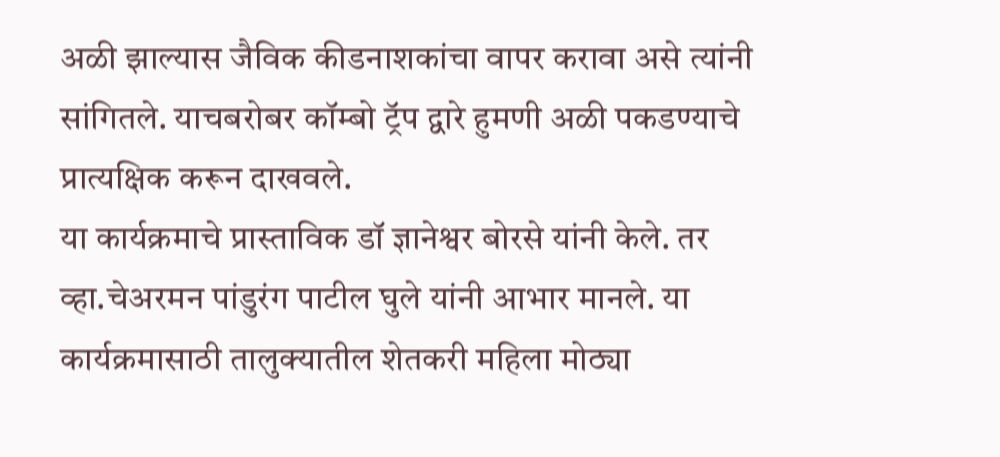अळी झाल्यास जैविक कीडनाशकांचा वापर करावा असे त्यांनी सांगितले. याचबरोबर कॉम्बो ट्रॅप द्वारे हुमणी अळी पकडण्याचे प्रात्यक्षिक करून दाखवले.
या कार्यक्रमाचे प्रास्ताविक डॉ ज्ञानेश्वर बोरसे यांनी केले. तर व्हा.चेअरमन पांडुरंग पाटील घुले यांनी आभार मानले. या कार्यक्रमासाठी तालुक्यातील शेतकरी महिला मोठ्या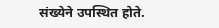संख्येने उपस्थित होते.